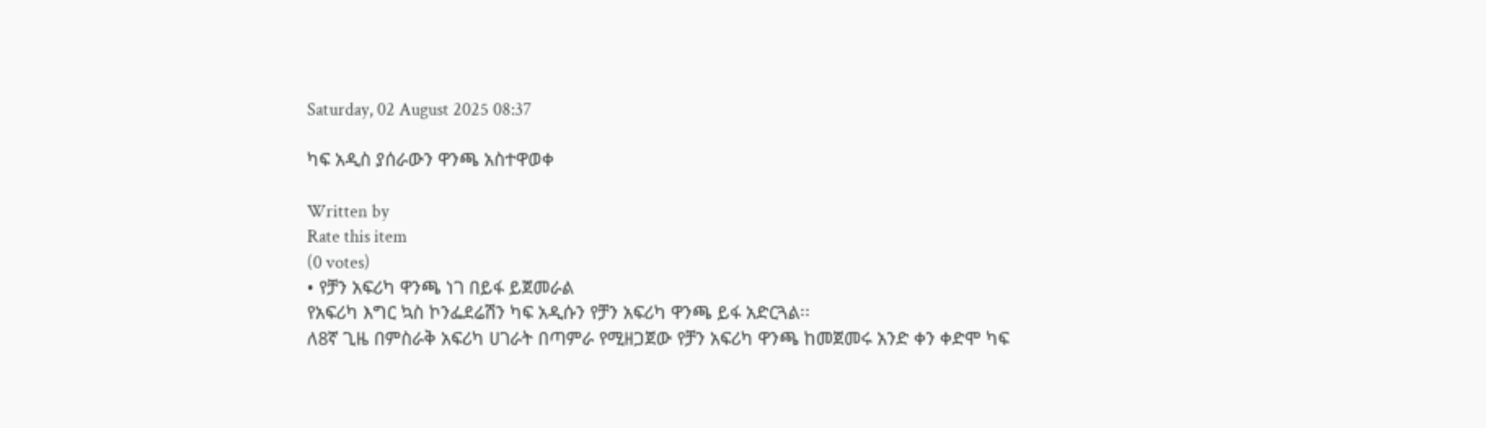Saturday, 02 August 2025 08:37

ካፍ አዲስ ያሰራውን ዋንጫ አስተዋወቀ

Written by
Rate this item
(0 votes)
• የቻን አፍሪካ ዋንጫ ነገ በይፋ ይጀመራል
የአፍሪካ እግር ኳስ ኮንፌደሬሽን ካፍ አዲሱን የቻን አፍሪካ ዋንጫ ይፋ አድርጓል፡፡
ለ8ኛ ጊዜ በምስራቅ አፍሪካ ሀገራት በጣምራ የሚዘጋጀው የቻን አፍሪካ ዋንጫ ከመጀመሩ አንድ ቀን ቀድሞ ካፍ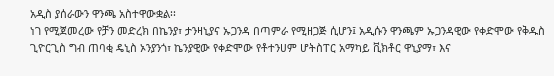አዲስ ያሰራውን ዋንጫ አስተዋውቋል፡፡
ነገ የሚጀመረው የቻን መድረክ በኬንያ፣ ታንዛኒያና ኡጋንዳ በጣምራ የሚዘጋጅ ሲሆን፤ አዲሱን ዋንጫም ኡጋንዳዊው የቀድሞው የቅዱስ ጊዮርጊስ ግብ ጠባቂ ዴኒስ ኦንያንጎ፣ ኬንያዊው የቀድሞው የቶተንሀም ሆትስፐር አማካይ ቪክቶር ዋኒያማ፣ እና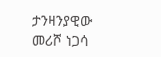ታንዛንያዊው መሪሾ ነጋሳ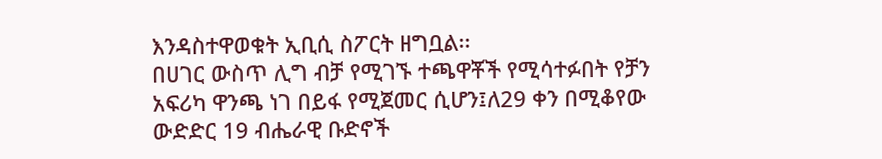እንዳስተዋወቁት ኢቢሲ ስፖርት ዘግቧል፡፡
በሀገር ውስጥ ሊግ ብቻ የሚገኙ ተጫዋቾች የሚሳተፉበት የቻን አፍሪካ ዋንጫ ነገ በይፋ የሚጀመር ሲሆን፤ለ29 ቀን በሚቆየው ውድድር 19 ብሔራዊ ቡድኖች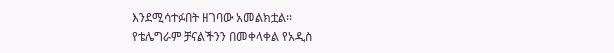እንደሚሳተፉበት ዘገባው አመልክቷል፡፡
የቴሌግራም ቻናልችንን በመቀላቀል የአዲስ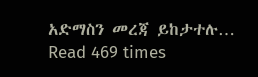አድማስን መረጃ ይከታተሉ…
Read 469 times